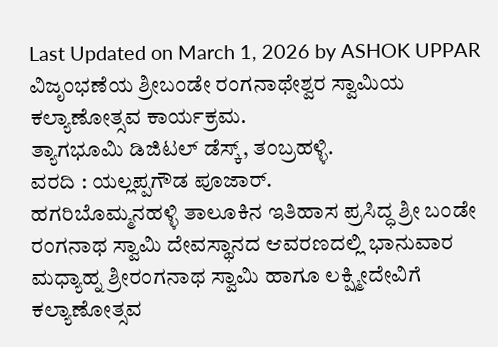Last Updated on March 1, 2026 by ASHOK UPPAR
ವಿಜೃಂಭಣೆಯ ಶ್ರೀಬಂಡೇ ರಂಗನಾಥೇಶ್ವರ ಸ್ವಾಮಿಯ ಕಲ್ಯಾಣೋತ್ಸವ ಕಾರ್ಯಕ್ರಮ.
ತ್ಯಾಗಭೂಮಿ ಡಿಜಿಟಲ್ ಡೆಸ್ಕ್, ತಂಬ್ರಹಳ್ಳಿ.
ವರದಿ : ಯಲ್ಲಪ್ಪಗೌಡ ಪೂಜಾರ್.
ಹಗರಿಬೊಮ್ಮನಹಳ್ಳಿ ತಾಲೂಕಿನ ಇತಿಹಾಸ ಪ್ರಸಿದ್ಧ ಶ್ರೀ ಬಂಡೇ ರಂಗನಾಥ ಸ್ವಾಮಿ ದೇವಸ್ಥಾನದ ಆವರಣದಲ್ಲಿ ಭಾನುವಾರ ಮಧ್ಯಾಹ್ನ ಶ್ರೀರಂಗನಾಥ ಸ್ವಾಮಿ ಹಾಗೂ ಲಕ್ಷ್ಮೀದೇವಿಗೆ ಕಲ್ಯಾಣೋತ್ಸವ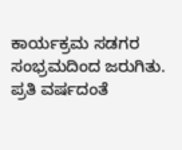ಕಾರ್ಯಕ್ರಮ ಸಡಗರ ಸಂಭ್ರಮದಿಂದ ಜರುಗಿತು.
ಪ್ರತಿ ವರ್ಷದಂತೆ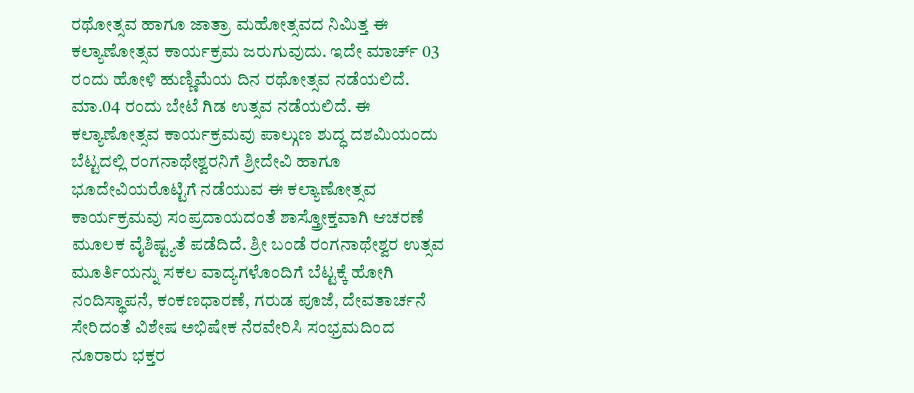ರಥೋತ್ಸವ ಹಾಗೂ ಜಾತ್ರಾ ಮಹೋತ್ಸವದ ನಿಮಿತ್ತ ಈ ಕಲ್ಯಾಣೋತ್ಸವ ಕಾರ್ಯಕ್ರಮ ಜರುಗುವುದು. ಇದೇ ಮಾರ್ಚ್ 03 ರಂದು ಹೋಳಿ ಹುಣ್ಣಿಮೆಯ ದಿನ ರಥೋತ್ಸವ ನಡೆಯಲಿದೆ. ಮಾ.04 ರಂದು ಬೇಟೆ ಗಿಡ ಉತ್ಸವ ನಡೆಯಲಿದೆ. ಈ ಕಲ್ಯಾಣೋತ್ಸವ ಕಾರ್ಯಕ್ರಮವು ಪಾಲ್ಗುಣ ಶುದ್ಧ ದಶಮಿಯಂದು ಬೆಟ್ಟದಲ್ಲಿ ರಂಗನಾಥೇಶ್ವರನಿಗೆ ಶ್ರೀದೇವಿ ಹಾಗೂ ಭೂದೇವಿಯರೊಟ್ಟಿಗೆ ನಡೆಯುವ ಈ ಕಲ್ಯಾಣೋತ್ಸವ ಕಾರ್ಯಕ್ರಮವು ಸಂಪ್ರದಾಯದಂತೆ ಶಾಸ್ತ್ರೋಕ್ತವಾಗಿ ಆಚರಣೆ ಮೂಲಕ ವೈಶಿಷ್ಟ್ಯತೆ ಪಡೆದಿದೆ. ಶ್ರೀ ಬಂಡೆ ರಂಗನಾಥೇಶ್ವರ ಉತ್ಸವ ಮೂರ್ತಿಯನ್ನು ಸಕಲ ವಾದ್ಯಗಳೊಂದಿಗೆ ಬೆಟ್ಟಕ್ಕೆ ಹೋಗಿ ನಂದಿಸ್ಥಾಪನೆ, ಕಂಕಣಧಾರಣೆ, ಗರುಡ ಪೂಜೆ, ದೇವತಾರ್ಚನೆ ಸೇರಿದಂತೆ ವಿಶೇಷ ಅಭಿಷೇಕ ನೆರವೇರಿಸಿ ಸಂಭ್ರಮದಿಂದ ನೂರಾರು ಭಕ್ತರ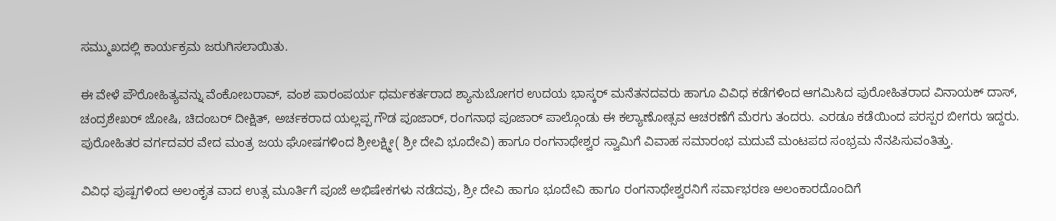ಸಮ್ಮುಖದಲ್ಲಿ ಕಾರ್ಯಕ್ರಮ ಜರುಗಿಸಲಾಯಿತು.

ಈ ವೇಳೆ ಪೌರೋಹಿತ್ಯವನ್ನು ವೆಂಕೋಬರಾವ್, ವಂಶ ಪಾರಂಪರ್ಯ ಧರ್ಮಕರ್ತರಾದ ಶ್ಯಾನುಬೋಗರ ಉದಯ ಭಾಸ್ಕರ್ ಮನೆತನದವರು ಹಾಗೂ ವಿವಿಧ ಕಡೆಗಳಿಂದ ಆಗಮಿಸಿದ ಪುರೋಹಿತರಾದ ವಿನಾಯಕ್ ದಾಸ್, ಚಂದ್ರಶೇಖರ್ ಜೋಷಿ, ಚಿದಂಬರ್ ದೀಕ್ಷಿತ್, ಅರ್ಚಕರಾದ ಯಲ್ಲಪ್ಪ ಗೌಡ ಪೂಜಾರ್, ರಂಗನಾಥ ಪೂಜಾರ್ ಪಾಲ್ಗೊಂಡು ಈ ಕಲ್ಯಾಣೋತ್ಸವ ಆಚರಣೆಗೆ ಮೆರಗು ತಂದರು. ಎರಡೂ ಕಡೆಯಿಂದ ಪರಸ್ಪರ ಬೀಗರು ಇದ್ದರು. ಪುರೋಹಿತರ ವರ್ಗದವರ ವೇದ ಮಂತ್ರ ಜಯ ಘೋಷಗಳಿಂದ ಶ್ರೀಲಕ್ಷ್ಮೀ( ಶ್ರೀ ದೇವಿ ಭೂದೇವಿ) ಹಾಗೂ ರಂಗನಾಥೇಶ್ವರ ಸ್ವಾಮಿಗೆ ವಿವಾಹ ಸಮಾರಂಭ ಮದುವೆ ಮಂಟಪದ ಸಂಭ್ರಮ ನೆನಪಿಸುವಂತಿತ್ತು.

ವಿವಿಧ ಪುಷ್ಪಗಳಿಂದ ಅಲಂಕೃತ ವಾದ ಉತ್ಸ ಮೂರ್ತಿಗೆ ಪೂಜೆ ಅಭಿಷೇಕಗಳು ನಡೆದವು, ಶ್ರೀ ದೇವಿ ಹಾಗೂ ಭೂದೇವಿ ಹಾಗೂ ರಂಗನಾಥೇಶ್ವರನಿಗೆ ಸರ್ವಾಭರಣ ಅಲಂಕಾರದೊಂದಿಗೆ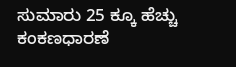ಸುಮಾರು 25 ಕ್ಕೂ ಹೆಚ್ಚು ಕಂಕಣಧಾರಣೆ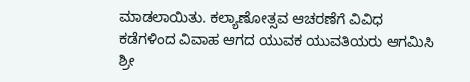ಮಾಡಲಾಯಿತು. ಕಲ್ಯಾಣೋತ್ಸವ ಆಚರಣೆಗೆ ವಿವಿಧ ಕಡೆಗಳಿಂದ ವಿವಾಹ ಆಗದ ಯುವಕ ಯುವತಿಯರು ಆಗಮಿಸಿ ಶ್ರೀ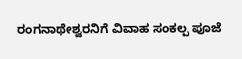ರಂಗನಾಥೇಶ್ವರನಿಗೆ ವಿವಾಹ ಸಂಕಲ್ಪ ಪೂಜೆ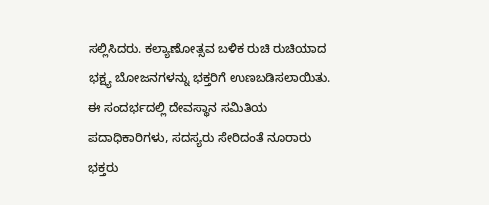ಸಲ್ಲಿಸಿದರು. ಕಲ್ಯಾಣೋತ್ಸವ ಬಳಿಕ ರುಚಿ ರುಚಿಯಾದ ಭಕ್ಷ್ಯ ಬೋಜನಗಳನ್ನು ಭಕ್ತರಿಗೆ ಉಣಬಡಿಸಲಾಯಿತು.
ಈ ಸಂದರ್ಭದಲ್ಲಿ ದೇವಸ್ಥಾನ ಸಮಿತಿಯ ಪದಾಧಿಕಾರಿಗಳು, ಸದಸ್ಯರು ಸೇರಿದಂತೆ ನೂರಾರು ಭಕ್ತರು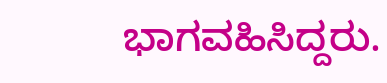ಭಾಗವಹಿಸಿದ್ದರು.